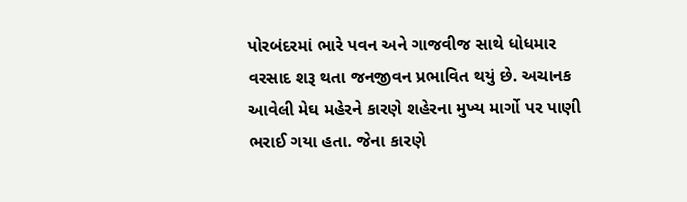પોરબંદરમાં ભારે પવન અને ગાજવીજ સાથે ધોધમાર વરસાદ શરૂ થતા જનજીવન પ્રભાવિત થયું છે. અચાનક આવેલી મેઘ મહેરને કારણે શહેરના મુખ્ય માર્ગો પર પાણી ભરાઈ ગયા હતા. જેના કારણે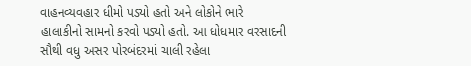વાહનવ્યવહાર ધીમો પડ્યો હતો અને લોકોને ભારે હાલાકીનો સામનો કરવો પડ્યો હતો. આ ધોધમાર વરસાદની સૌથી વધુ અસર પોરબંદરમાં ચાલી રહેલા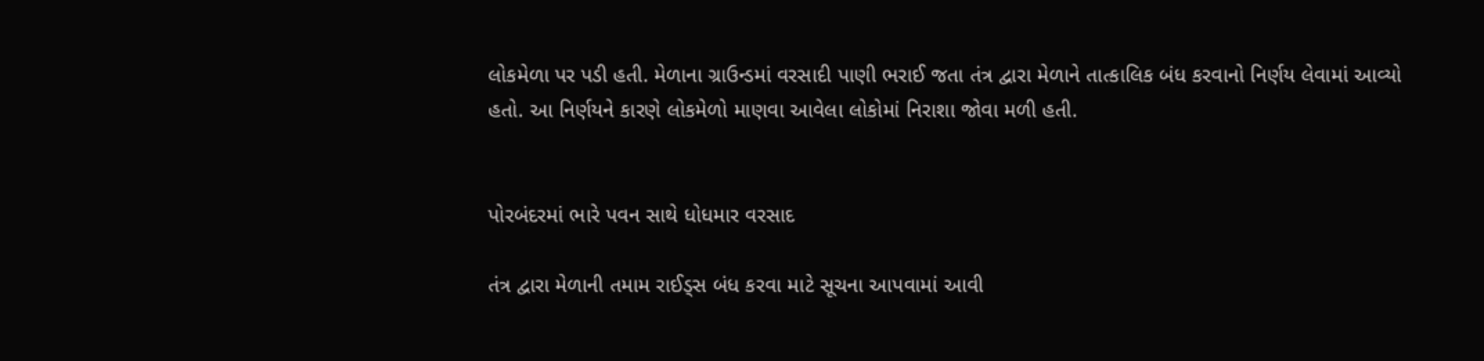લોકમેળા પર પડી હતી. મેળાના ગ્રાઉન્ડમાં વરસાદી પાણી ભરાઈ જતા તંત્ર દ્વારા મેળાને તાત્કાલિક બંધ કરવાનો નિર્ણય લેવામાં આવ્યો હતો. આ નિર્ણયને કારણે લોકમેળો માણવા આવેલા લોકોમાં નિરાશા જોવા મળી હતી.


પોરબંદરમાં ભારે પવન સાથે ધોધમાર વરસાદ

તંત્ર દ્વારા મેળાની તમામ રાઈડ્સ બંધ કરવા માટે સૂચના આપવામાં આવી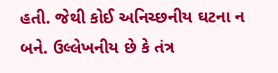હતી. જેથી કોઈ અનિચ્છનીય ઘટના ન બને. ઉલ્લેખનીય છે કે તંત્ર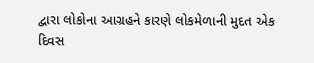દ્વારા લોકોના આગ્રહને કારણે લોકમેળાની મુદત એક દિવસ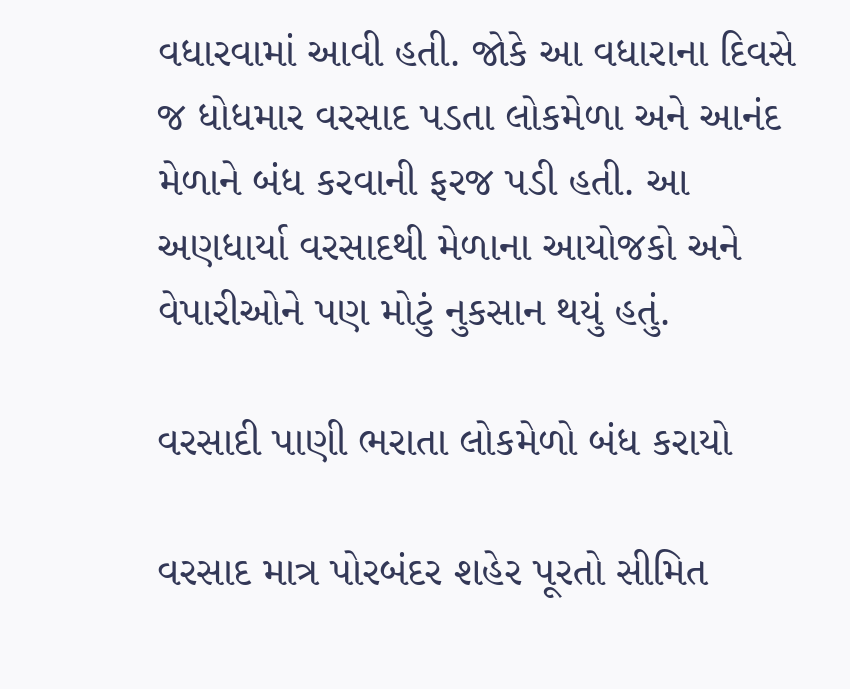વધારવામાં આવી હતી. જોકે આ વધારાના દિવસે જ ધોધમાર વરસાદ પડતા લોકમેળા અને આનંદ મેળાને બંધ કરવાની ફરજ પડી હતી. આ અણધાર્યા વરસાદથી મેળાના આયોજકો અને વેપારીઓને પણ મોટું નુકસાન થયું હતું.

વરસાદી પાણી ભરાતા લોકમેળો બંધ કરાયો

વરસાદ માત્ર પોરબંદર શહેર પૂરતો સીમિત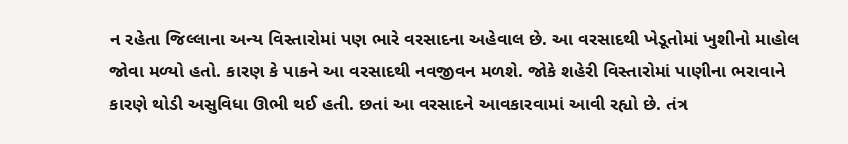ન રહેતા જિલ્લાના અન્ય વિસ્તારોમાં પણ ભારે વરસાદના અહેવાલ છે. આ વરસાદથી ખેડૂતોમાં ખુશીનો માહોલ જોવા મળ્યો હતો. કારણ કે પાકને આ વરસાદથી નવજીવન મળશે. જોકે શહેરી વિસ્તારોમાં પાણીના ભરાવાને કારણે થોડી અસુવિધા ઊભી થઈ હતી. છતાં આ વરસાદને આવકારવામાં આવી રહ્યો છે. તંત્ર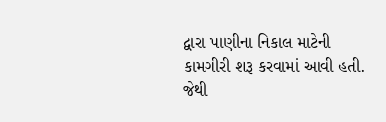દ્વારા પાણીના નિકાલ માટેની કામગીરી શરૂ કરવામાં આવી હતી. જેથી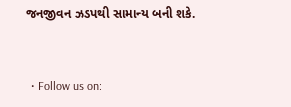જનજીવન ઝડપથી સામાન્ય બની શકે.


  • Follow us on: